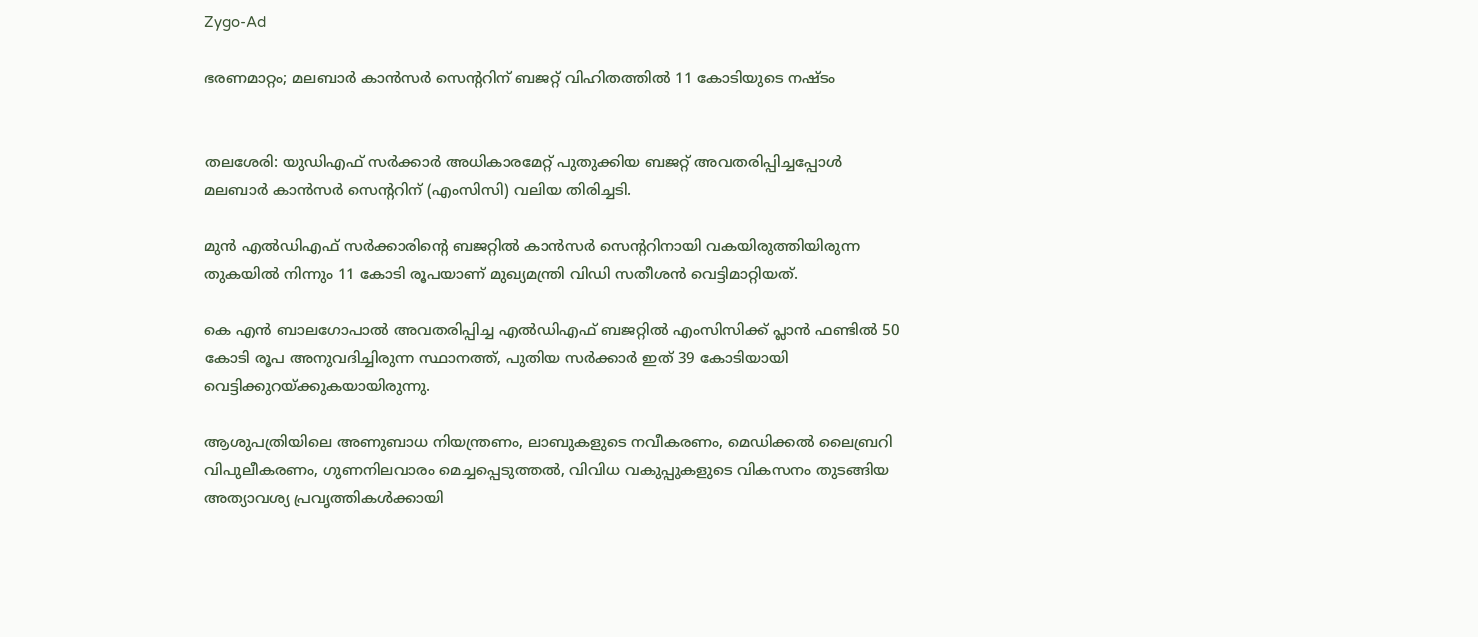Zygo-Ad

ഭരണമാറ്റം; മലബാർ കാൻസർ സെന്ററിന് ബജറ്റ് വിഹിതത്തിൽ 11 കോടിയുടെ നഷ്ടം


തലശേരി: യുഡിഎഫ് സർക്കാർ അധികാരമേറ്റ് പുതുക്കിയ ബജറ്റ് അവതരിപ്പിച്ചപ്പോൾ മലബാർ കാൻസർ സെന്ററിന് (എംസിസി) വലിയ തിരിച്ചടി.

മുൻ എൽഡിഎഫ് സർക്കാരിന്റെ ബജറ്റിൽ കാൻസർ സെന്ററിനായി വകയിരുത്തിയിരുന്ന തുകയിൽ നിന്നും 11 കോടി രൂപയാണ് മുഖ്യമന്ത്രി വിഡി സതീശൻ വെട്ടിമാറ്റിയത്.

കെ എൻ ബാലഗോപാൽ അവതരിപ്പിച്ച എൽഡിഎഫ് ബജറ്റിൽ എംസിസിക്ക് പ്ലാൻ ഫണ്ടിൽ 50 കോടി രൂപ അനുവദിച്ചിരുന്ന സ്ഥാനത്ത്, പുതിയ സർക്കാർ ഇത് 39 കോടിയായി വെട്ടിക്കുറയ്ക്കുകയായിരുന്നു.

ആശുപത്രിയിലെ അണുബാധ നിയന്ത്രണം, ലാബുകളുടെ നവീകരണം, മെഡിക്കൽ ലൈബ്രറി വിപുലീകരണം, ഗുണനിലവാരം മെച്ചപ്പെടുത്തൽ, വിവിധ വകുപ്പുകളുടെ വികസനം തുടങ്ങിയ അത്യാവശ്യ പ്രവൃത്തികൾക്കായി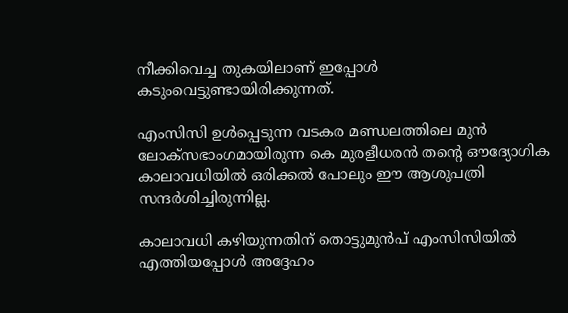നീക്കിവെച്ച തുകയിലാണ് ഇപ്പോൾ കടുംവെട്ടുണ്ടായിരിക്കുന്നത്.

എംസിസി ഉൾപ്പെടുന്ന വടകര മണ്ഡലത്തിലെ മുൻ ലോക്സഭാംഗമായിരുന്ന കെ മുരളീധരൻ തന്റെ ഔദ്യോഗിക കാലാവധിയിൽ ഒരിക്കൽ പോലും ഈ ആശുപത്രി സന്ദർശിച്ചിരുന്നില്ല.

കാലാവധി കഴിയുന്നതിന് തൊട്ടുമുൻപ് എംസിസിയിൽ എത്തിയപ്പോൾ അദ്ദേഹം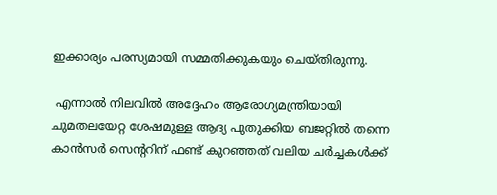ഇക്കാര്യം പരസ്യമായി സമ്മതിക്കുകയും ചെയ്തിരുന്നു.

 എന്നാൽ നിലവിൽ അദ്ദേഹം ആരോഗ്യമന്ത്രിയായി ചുമതലയേറ്റ ശേഷമുള്ള ആദ്യ പുതുക്കിയ ബജറ്റിൽ തന്നെ കാൻസർ സെന്ററിന് ഫണ്ട് കുറഞ്ഞത് വലിയ ചർച്ചകൾക്ക്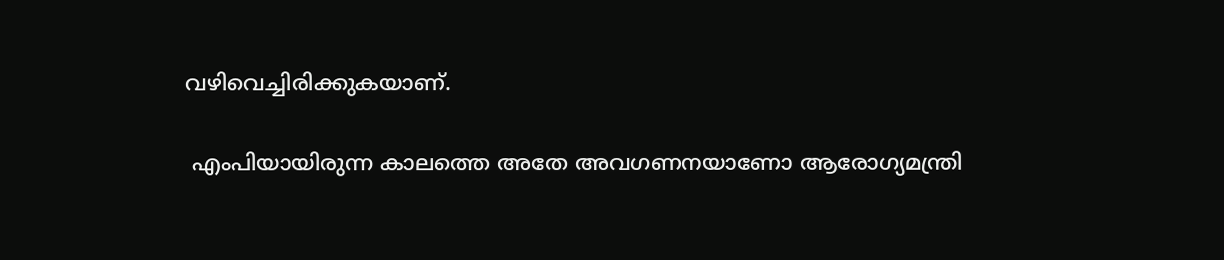വഴിവെച്ചിരിക്കുകയാണ്.

 എംപിയായിരുന്ന കാലത്തെ അതേ അവഗണനയാണോ ആരോഗ്യമന്ത്രി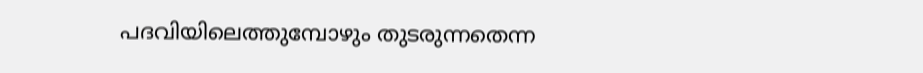പദവിയിലെത്തുമ്പോഴും തുടരുന്നതെന്ന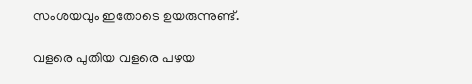സംശയവും ഇതോടെ ഉയരുന്നുണ്ട്.

വളരെ പുതിയ വളരെ പഴയ